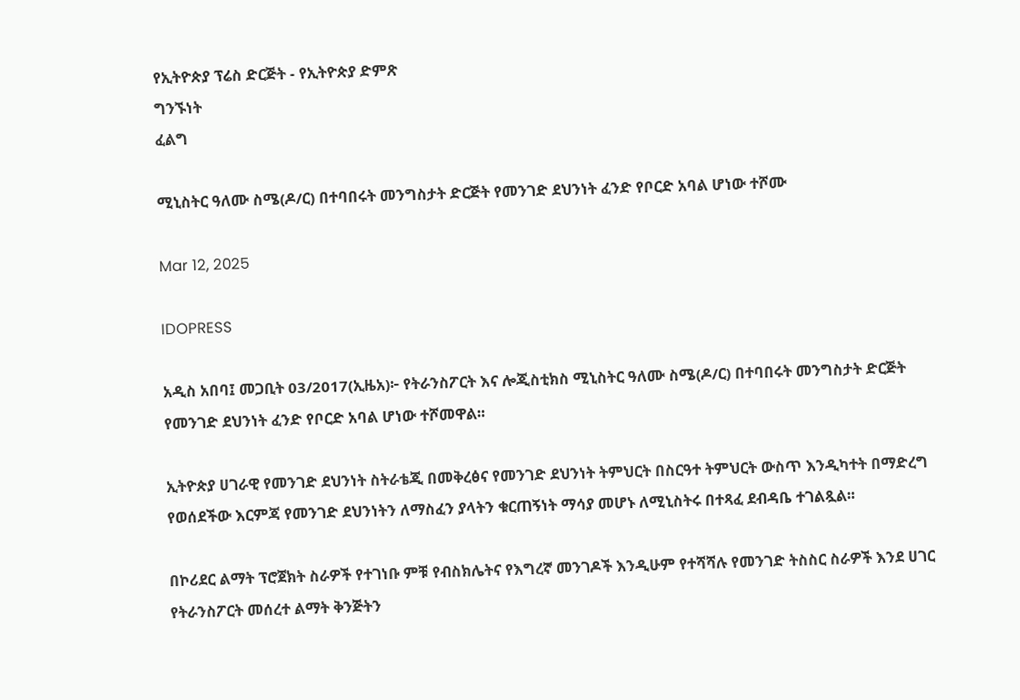የኢትዮጵያ ፕሬስ ድርጅት - የኢትዮጵያ ድምጽ
ግንኙነት
ፈልግ

ሚኒስትር ዓለሙ ስሜ(ዶ/ር) በተባበሩት መንግስታት ድርጅት የመንገድ ደህንነት ፈንድ የቦርድ አባል ሆነው ተሾሙ

Mar 12, 2025

IDOPRESS

አዲስ አበባ፤ መጋቢት 03/2017(ኢዜአ)፦ የትራንስፖርት እና ሎጂስቲክስ ሚኒስትር ዓለሙ ስሜ(ዶ/ር) በተባበሩት መንግስታት ድርጅት የመንገድ ደህንነት ፈንድ የቦርድ አባል ሆነው ተሾመዋል፡፡

ኢትዮጵያ ሀገራዊ የመንገድ ደህንነት ስትራቴጂ በመቅረፅና የመንገድ ደህንነት ትምህርት በስርዓተ ትምህርት ውስጥ እንዲካተት በማድረግ የወሰደችው እርምጃ የመንገድ ደህንነትን ለማስፈን ያላትን ቁርጠኝነት ማሳያ መሆኑ ለሚኒስትሩ በተጻፈ ደብዳቤ ተገልጿል፡፡

በኮሪደር ልማት ፕሮጀክት ስራዎች የተገነቡ ምቹ የብስክሌትና የእግረኛ መንገዶች እንዲሁም የተሻሻሉ የመንገድ ትስስር ስራዎች እንደ ሀገር የትራንስፖርት መሰረተ ልማት ቅንጅትን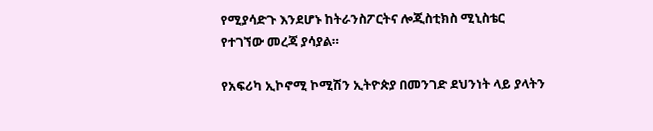የሚያሳድጉ እንደሆኑ ከትራንስፖርትና ሎጂስቲክስ ሚኒስቴር የተገኘው መረጃ ያሳያል።

የአፍሪካ ኢኮኖሚ ኮሚሽን ኢትዮጵያ በመንገድ ደህንነት ላይ ያላትን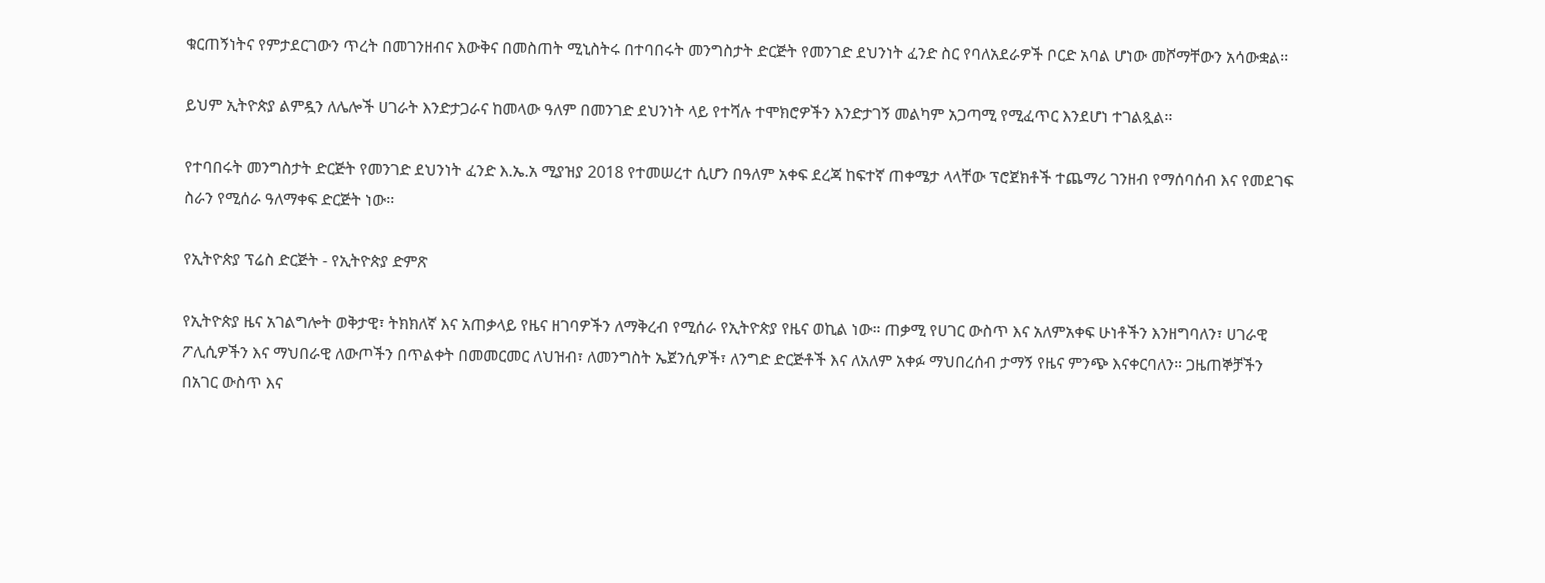ቁርጠኝነትና የምታደርገውን ጥረት በመገንዘብና እውቅና በመስጠት ሚኒስትሩ በተባበሩት መንግስታት ድርጅት የመንገድ ደህንነት ፈንድ ስር የባለአደራዎች ቦርድ አባል ሆነው መሾማቸውን አሳውቋል፡፡

ይህም ኢትዮጵያ ልምዷን ለሌሎች ሀገራት እንድታጋራና ከመላው ዓለም በመንገድ ደህንነት ላይ የተሻሉ ተሞክሮዎችን እንድታገኝ መልካም አጋጣሚ የሚፈጥር እንደሆነ ተገልጿል፡፡

የተባበሩት መንግስታት ድርጅት የመንገድ ደህንነት ፈንድ እ.ኤ.አ ሚያዝያ 2018 የተመሠረተ ሲሆን በዓለም አቀፍ ደረጃ ከፍተኛ ጠቀሜታ ላላቸው ፕሮጀክቶች ተጨማሪ ገንዘብ የማሰባሰብ እና የመደገፍ ስራን የሚሰራ ዓለማቀፍ ድርጅት ነው፡፡

የኢትዮጵያ ፕሬስ ድርጅት - የኢትዮጵያ ድምጽ

የኢትዮጵያ ዜና አገልግሎት ወቅታዊ፣ ትክክለኛ እና አጠቃላይ የዜና ዘገባዎችን ለማቅረብ የሚሰራ የኢትዮጵያ የዜና ወኪል ነው። ጠቃሚ የሀገር ውስጥ እና አለምአቀፍ ሁነቶችን እንዘግባለን፣ ሀገራዊ ፖሊሲዎችን እና ማህበራዊ ለውጦችን በጥልቀት በመመርመር ለህዝብ፣ ለመንግስት ኤጀንሲዎች፣ ለንግድ ድርጅቶች እና ለአለም አቀፉ ማህበረሰብ ታማኝ የዜና ምንጭ እናቀርባለን። ጋዜጠኞቻችን በአገር ውስጥ እና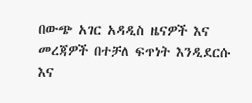በውጭ አገር አዳዲስ ዜናዎች እና መረጃዎች በተቻለ ፍጥነት እንዲደርሱ እና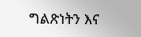ግልጽነትን እና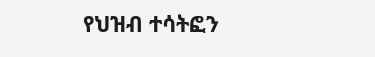የህዝብ ተሳትፎን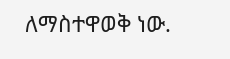ለማስተዋወቅ ነው.